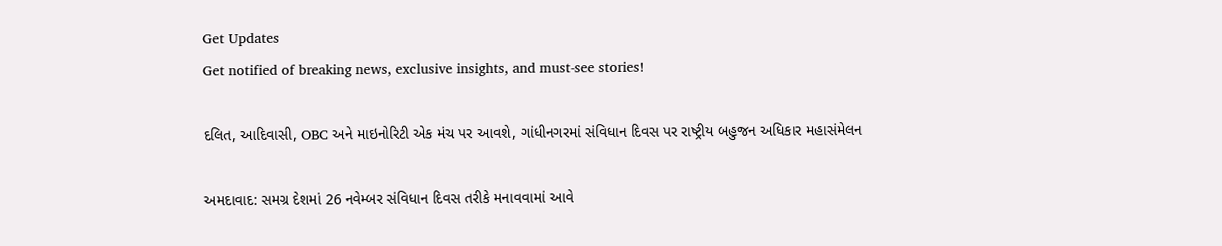Get Updates
Get notified of breaking news, exclusive insights, and must-see stories!

દલિત, આદિવાસી, OBC અને માઇનોરિટી એક મંચ પર આવશે, ગાંધીનગરમાં સંવિધાન દિવસ પર રાષ્ટ્રીય બહુજન અધિકાર મહાસંમેલન

અમદાવાદ: સમગ્ર દેશમાં 26 નવેમ્બર સંવિધાન દિવસ તરીકે મનાવવામાં આવે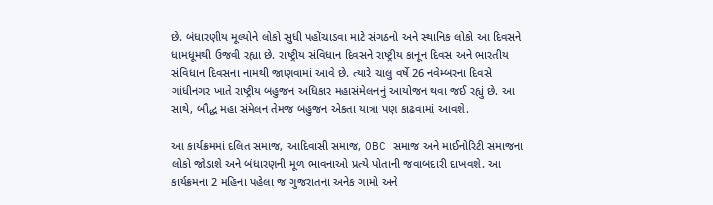છે. બંધારણીય મૂલ્યોને લોકો સુધી પહોંચાડવા માટે સંગઠનો અને સ્થાનિક લોકો આ દિવસને ધામધૂમથી ઉજવી રહ્યા છે. રાષ્ટ્રીય સંવિધાન દિવસને રાષ્ટ્રીય કાનૂન દિવસ અને ભારતીય સંવિધાન દિવસના નામથી જાણવામાં આવે છે. ત્યારે ચાલુ વર્ષે 26 નવેમ્બરના દિવસે ગાંધીનગર ખાતે રાષ્ટ્રીય બહુજન અધિકાર મહાસંમેલનનું આયોજન થવા જઈ રહ્યું છે. આ સાથે, બૌદ્ધ મહા સંમેલન તેમજ બહુજન એકતા યાત્રા પણ કાઢવામાં આવશે.

આ કાર્યક્રમમાં દલિત સમાજ, આદિવાસી સમાજ, OBC સમાજ અને માઈનોરિટી સમાજના લોકો જોડાશે અને બંધારણની મૂળ ભાવનાઓ પ્રત્યે પોતાની જવાબદારી દાખવશે. આ કાર્યક્રમના 2 મહિના પહેલા જ ગુજરાતના અનેક ગામો અને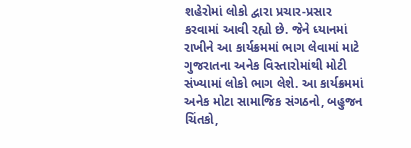શહેરોમાં લોકો દ્વારા પ્રચાર-પ્રસાર કરવામાં આવી રહ્યો છે. જેને ધ્યાનમાં રાખીને આ કાર્યક્રમમાં ભાગ લેવામાં માટે ગુજરાતના અનેક વિસ્તારોમાંથી મોટી સંખ્યામાં લોકો ભાગ લેશે. આ કાર્યક્રમમાં અનેક મોટા સામાજિક સંગઠનો, બહુજન ચિંતકો,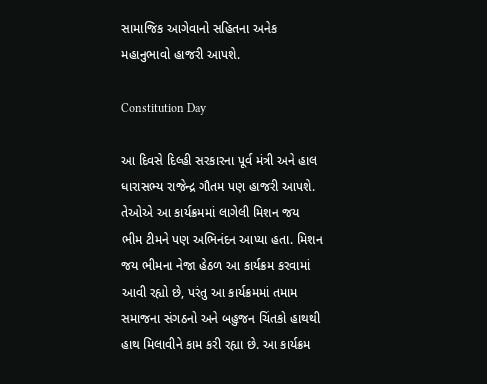સામાજિક આગેવાનો સહિતના અનેક મહાનુભાવો હાજરી આપશે.

Constitution Day

આ દિવસે દિલ્હી સરકારના પૂર્વ મંત્રી અને હાલ ધારાસભ્ય રાજેન્દ્ર ગૌતમ પણ હાજરી આપશે. તેઓએ આ કાર્યક્રમમાં લાગેલી મિશન જય ભીમ ટીમને પણ અભિનંદન આપ્યા હતા. મિશન જય ભીમના નેજા હેઠળ આ કાર્યક્રમ કરવામાં આવી રહ્યો છે, પરંતુ આ કાર્યક્રમમાં તમામ સમાજના સંગઠનો અને બહુજન ચિંતકો હાથથી હાથ મિલાવીને કામ કરી રહ્યા છે. આ કાર્યક્રમ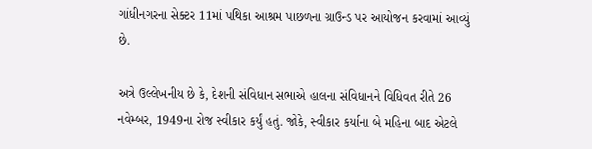ગાંધીનગરના સેક્ટર 11માં પથિકા આશ્રમ પાછળના ગ્રાઉન્ડ પર આયોજન કરવામાં આવ્યું છે.

અત્રે ઉલ્લેખનીય છે કે, દેશની સંવિધાન સભાએ હાલના સંવિધાનને વિધિવત રીતે 26 નવેમ્બર, 1949ના રોજ સ્વીકાર કર્યું હતું. જોકે, સ્વીકાર કર્યાના બે મહિના બાદ એટલે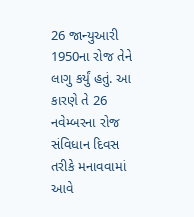26 જાન્યુઆરી 1950ના રોજ તેને લાગુ કર્યું હતું. આ કારણે તે 26 નવેમ્બરના રોજ સંવિધાન દિવસ તરીકે મનાવવામાં આવે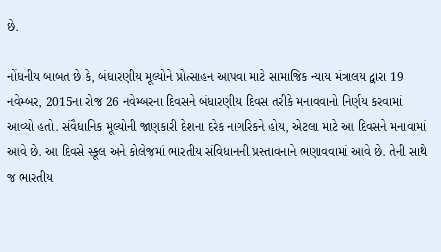છે.

નોંધનીય બાબત છે કે, બંધારણીય મૂલ્યોને પ્રોત્સાહન આપવા માટે સામાજિક ન્યાય મંત્રાલય દ્વારા 19 નવેમ્બર, 2015ના રોજ 26 નવેમ્બરના દિવસને બંધારણીય દિવસ તરીકે મનાવવાનો નિર્ણય કરવામાં આવ્યો હતો. સંવૈધાનિક મૂલ્યોની જાણકારી દેશના દરેક નાગરિકને હોય, એટલા માટે આ દિવસને મનાવામાં આવે છે. આ દિવસે સ્કૂલ અને કોલેજમાં ભારતીય સંવિધાનની પ્રસ્તાવનાને ભણાવવામાં આવે છે. તેની સાથે જ ભારતીય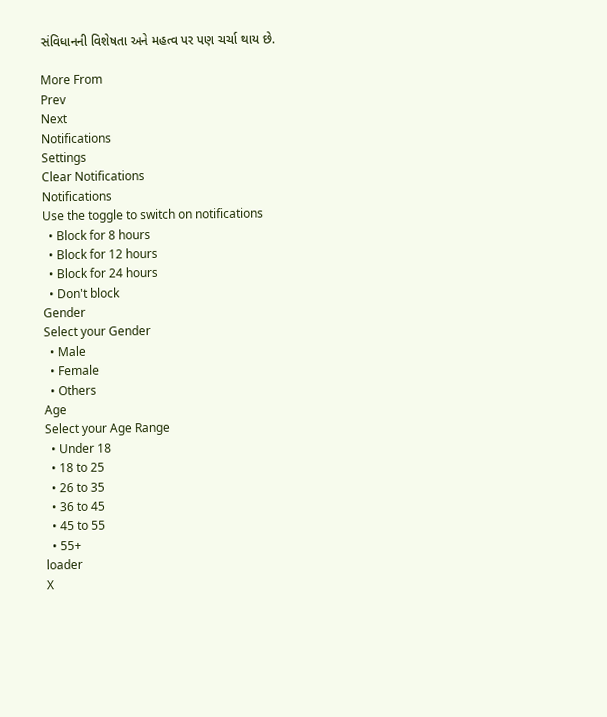સંવિધાનની વિશેષતા અને મહત્વ પર પણ ચર્ચા થાય છે.

More From
Prev
Next
Notifications
Settings
Clear Notifications
Notifications
Use the toggle to switch on notifications
  • Block for 8 hours
  • Block for 12 hours
  • Block for 24 hours
  • Don't block
Gender
Select your Gender
  • Male
  • Female
  • Others
Age
Select your Age Range
  • Under 18
  • 18 to 25
  • 26 to 35
  • 36 to 45
  • 45 to 55
  • 55+
loader
X